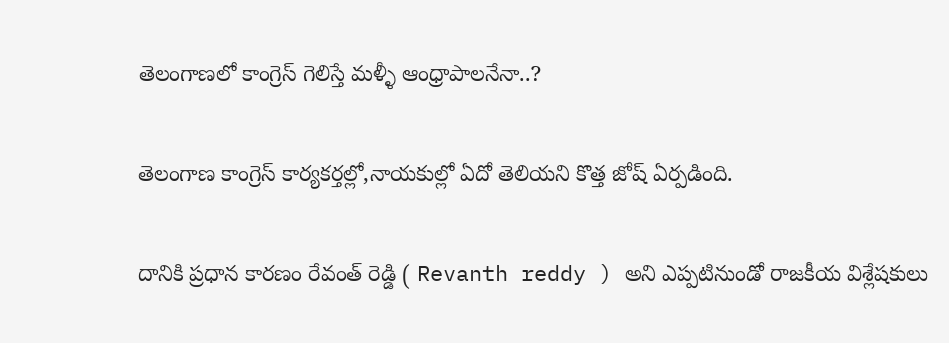తెలంగాణలో కాంగ్రెస్ గెలిస్తే మళ్ళీ ఆంధ్రాపాలనేనా..?

తెలంగాణ కాంగ్రెస్ కార్యకర్తల్లో,నాయకుల్లో ఏదో తెలియని కొత్త జోష్ ఏర్పడింది.

దానికి ప్రధాన కారణం రేవంత్ రెడ్డి ( Revanth reddy ) అని ఎప్పటినుండో రాజకీయ విశ్లేషకులు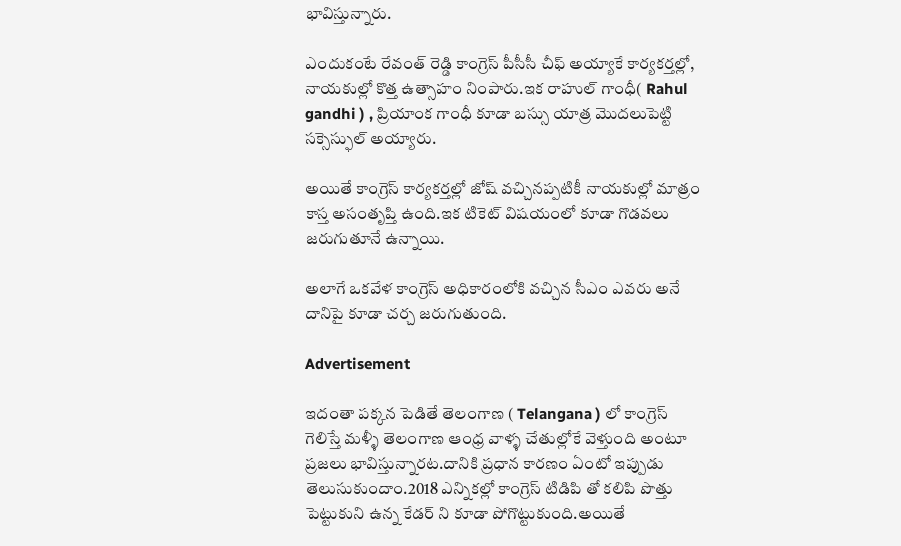భావిస్తున్నారు.

ఎందుకంటే రేవంత్ రెడ్డి కాంగ్రెస్ పీసీసీ చీఫ్ అయ్యాకే కార్యకర్తల్లో, నాయకుల్లో కొత్త ఉత్సాహం నింపారు.ఇక రాహుల్ గాంధీ( Rahul gandhi ) , ప్రియాంక గాంధీ కూడా బస్సు యాత్ర మొదలుపెట్టి సక్సెస్ఫుల్ అయ్యారు.

అయితే కాంగ్రెస్ కార్యకర్తల్లో జోష్ వచ్చినప్పటికీ నాయకుల్లో మాత్రం కాస్త అసంతృప్తి ఉంది.ఇక టికెట్ విషయంలో కూడా గొడవలు జరుగుతూనే ఉన్నాయి.

అలాగే ఒకవేళ కాంగ్రెస్ అధికారంలోకి వచ్చిన సీఎం ఎవరు అనే దానిపై కూడా చర్చ జరుగుతుంది.

Advertisement

ఇదంతా పక్కన పెడితే తెలంగాణ ( Telangana ) లో కాంగ్రెస్ గెలిస్తే మళ్ళీ తెలంగాణ ఆంధ్ర వాళ్ళ చేతుల్లోకే వెళ్తుంది అంటూ ప్రజలు భావిస్తున్నారట.దానికి ప్రధాన కారణం ఏంటో ఇప్పుడు తెలుసుకుందాం.2018 ఎన్నికల్లో కాంగ్రెస్ టిడిపి తో కలిపి పొత్తు పెట్టుకుని ఉన్న కేడర్ ని కూడా పోగొట్టుకుంది.అయితే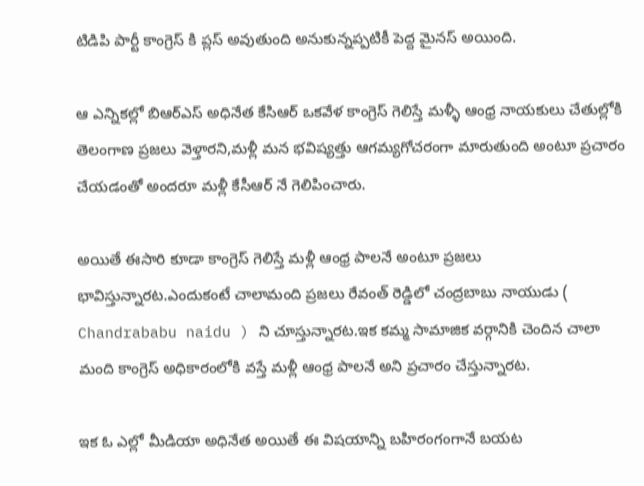టిడిపి పార్టీ కాంగ్రెస్ కి ప్లస్ అవుతుంది అనుకున్నప్పటికీ పెద్ద మైనస్ అయింది.

ఆ ఎన్నికల్లో బిఆర్ఎస్ అధినేత కేసిఆర్ ఒకవేళ కాంగ్రెస్ గెలిస్తే మళ్ళీ ఆంధ్ర నాయకులు చేతుల్లోకి తెలంగాణ ప్రజలు వెళ్తారని,మళ్లీ మన భవిష్యత్తు ఆగమ్యగోచరంగా మారుతుంది అంటూ ప్రచారం చేయడంతో అందరూ మళ్లీ కేసీఆర్ నే గెలిపించారు.

అయితే ఈసారి కూడా కాంగ్రెస్ గెలిస్తే మళ్లీ ఆంధ్ర పాలనే అంటూ ప్రజలు భావిస్తున్నారట.ఎందుకంటే చాలామంది ప్రజలు రేవంత్ రెడ్డిలో చంద్రబాబు నాయుడు ( Chandrababu naidu ) ని చూస్తున్నారట.ఇక కమ్మ సామాజిక వర్గానికి చెందిన చాలా మంది కాంగ్రెస్ అధికారంలోకి వస్తే మళ్లీ ఆంధ్ర పాలనే అని ప్రచారం చేస్తున్నారట.

ఇక ఓ ఎల్లో మీడియా అధినేత అయితే ఈ విషయాన్ని బహిరంగంగానే బయట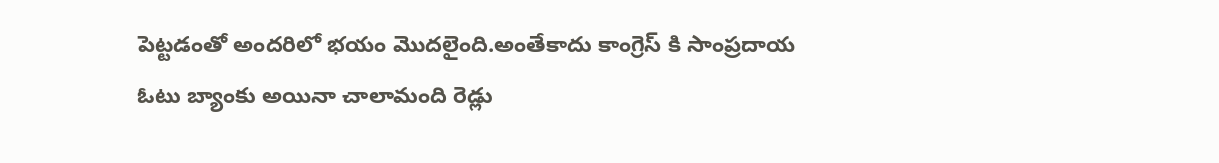పెట్టడంతో అందరిలో భయం మొదలైంది.అంతేకాదు కాంగ్రెస్ కి సాంప్రదాయ ఓటు బ్యాంకు అయినా చాలామంది రెడ్లు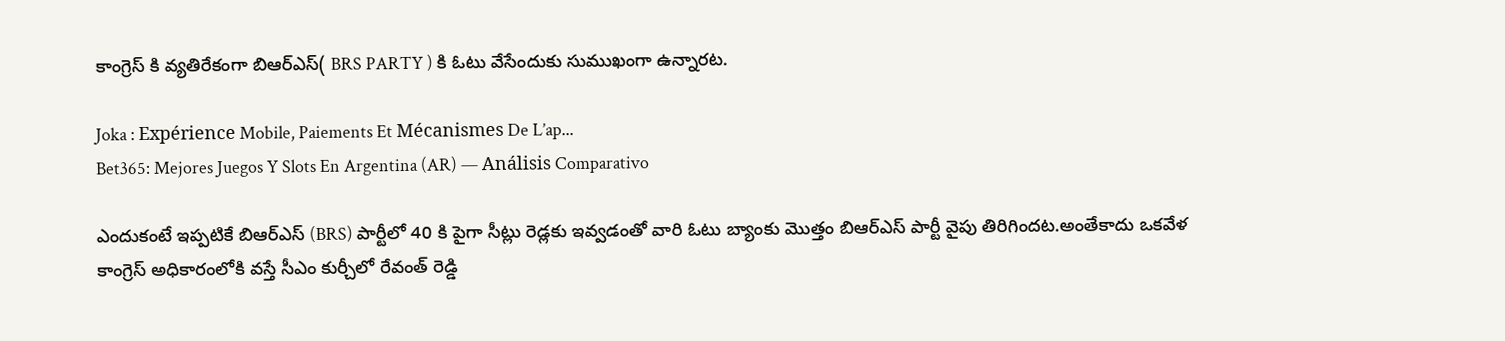కాంగ్రెస్ కి వ్యతిరేకంగా బిఆర్ఎస్( BRS PARTY ) కి ఓటు వేసేందుకు సుముఖంగా ఉన్నారట.

Joka : Expérience Mobile, Paiements Et Mécanismes De L’ap...
Bet365: Mejores Juegos Y Slots En Argentina (AR) — Análisis Comparativo

ఎందుకంటే ఇప్పటికే బిఆర్ఎస్ (BRS) పార్టీలో 40 కి పైగా సీట్లు రెడ్లకు ఇవ్వడంతో వారి ఓటు బ్యాంకు మొత్తం బిఆర్ఎస్ పార్టీ వైపు తిరిగిందట.అంతేకాదు ఒకవేళ కాంగ్రెస్ అధికారంలోకి వస్తే సీఎం కుర్చీలో రేవంత్ రెడ్డి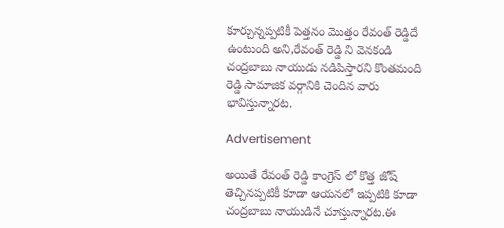కూర్చున్నప్పటికీ పెత్తనం మొత్తం రేవంత్ రెడ్డిదే ఉంటుంది అని,రేవంత్ రెడ్డి ని వెనకండి చంద్రబాబు నాయుడు నడిపిస్తారని కొంతమంది రెడ్డి సామాజిక వర్గానికి చెందిన వారు భావిస్తున్నారట.

Advertisement

అయితే రేవంత్ రెడ్డి కాంగ్రెస్ లో కొత్త జోష్ తెచ్చినప్పటికీ కూడా ఆయనలో ఇప్పటికి కూడా చంద్రబాబు నాయుడినే చూస్తున్నారట.ఈ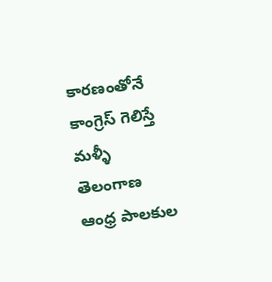కారణంతోనే కాంగ్రెస్ గెలిస్తే మళ్ళీ తెలంగాణ ఆంధ్ర పాలకుల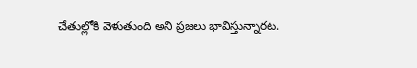చేతుల్లోకి వెళుతుంది అని ప్రజలు భావిస్తున్నారట.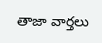తాజా వార్తలు